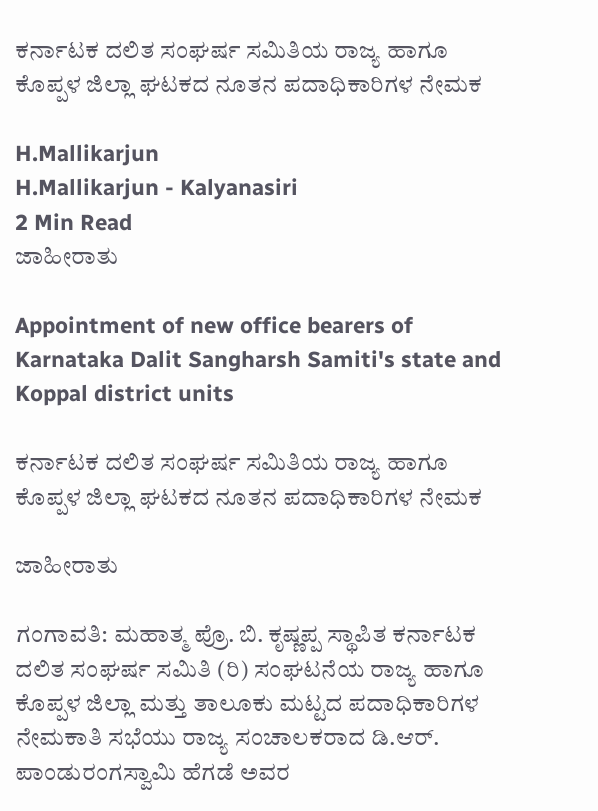ಕರ್ನಾಟಕ ದಲಿತ ಸಂಘರ್ಷ ಸಮಿತಿಯ ರಾಜ್ಯ ಹಾಗೂ ಕೊಪ್ಪಳ ಜಿಲ್ಲಾ ಘಟಕದ ನೂತನ ಪದಾಧಿಕಾರಿಗಳ ನೇಮಕ

H.Mallikarjun
H.Mallikarjun - Kalyanasiri
2 Min Read
ಜಾಹೀರಾತು

Appointment of new office bearers of Karnataka Dalit Sangharsh Samiti's state and Koppal district units

ಕರ್ನಾಟಕ ದಲಿತ ಸಂಘರ್ಷ ಸಮಿತಿಯ ರಾಜ್ಯ ಹಾಗೂ ಕೊಪ್ಪಳ ಜಿಲ್ಲಾ ಘಟಕದ ನೂತನ ಪದಾಧಿಕಾರಿಗಳ ನೇಮಕ

ಜಾಹೀರಾತು

ಗಂಗಾವತಿ: ಮಹಾತ್ಮ ಪ್ರೊ. ಬಿ. ಕೃಷ್ಣಪ್ಪ ಸ್ಥಾಪಿತ ಕರ್ನಾಟಕ ದಲಿತ ಸಂಘರ್ಷ ಸಮಿತಿ (ರಿ) ಸಂಘಟನೆಯ ರಾಜ್ಯ ಹಾಗೂ ಕೊಪ್ಪಳ ಜಿಲ್ಲಾ ಮತ್ತು ತಾಲೂಕು ಮಟ್ಟದ ಪದಾಧಿಕಾರಿಗಳ ನೇಮಕಾತಿ ಸಭೆಯು ರಾಜ್ಯ ಸಂಚಾಲಕರಾದ ಡಿ.ಆರ್. ಪಾಂಡುರಂಗಸ್ವಾಮಿ ಹೆಗಡೆ ಅವರ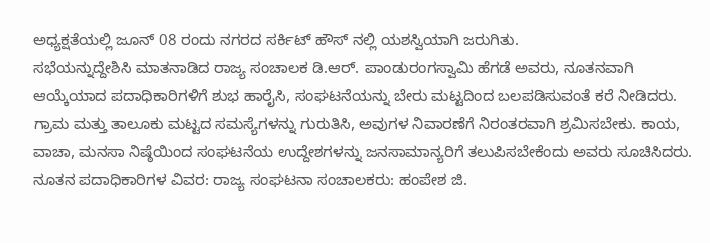ಅಧ್ಯಕ್ಷತೆಯಲ್ಲಿ ಜೂನ್ 08 ರಂದು ನಗರದ ಸರ್ಕಿಟ್ ಹೌಸ್ ನಲ್ಲಿ ಯಶಸ್ವಿಯಾಗಿ ಜರುಗಿತು.
ಸಭೆಯನ್ನುದ್ದೇಶಿಸಿ ಮಾತನಾಡಿದ ರಾಜ್ಯ ಸಂಚಾಲಕ ಡಿ.ಆರ್. ಪಾಂಡುರಂಗಸ್ವಾಮಿ ಹೆಗಡೆ ಅವರು, ನೂತನವಾಗಿ ಆಯ್ಕೆಯಾದ ಪದಾಧಿಕಾರಿಗಳಿಗೆ ಶುಭ ಹಾರೈಸಿ, ಸಂಘಟನೆಯನ್ನು ಬೇರು ಮಟ್ಟದಿಂದ ಬಲಪಡಿಸುವಂತೆ ಕರೆ ನೀಡಿದರು. ಗ್ರಾಮ ಮತ್ತು ತಾಲೂಕು ಮಟ್ಟದ ಸಮಸ್ಯೆಗಳನ್ನು ಗುರುತಿಸಿ, ಅವುಗಳ ನಿವಾರಣೆಗೆ ನಿರಂತರವಾಗಿ ಶ್ರಮಿಸಬೇಕು. ಕಾಯ, ವಾಚಾ, ಮನಸಾ ನಿಷ್ಠೆಯಿಂದ ಸಂಘಟನೆಯ ಉದ್ದೇಶಗಳನ್ನು ಜನಸಾಮಾನ್ಯರಿಗೆ ತಲುಪಿಸಬೇಕೆಂದು ಅವರು ಸೂಚಿಸಿದರು. ನೂತನ ಪದಾಧಿಕಾರಿಗಳ ವಿವರ: ರಾಜ್ಯ ಸಂಘಟನಾ ಸಂಚಾಲಕರು: ಹಂಪೇಶ ಜಿ.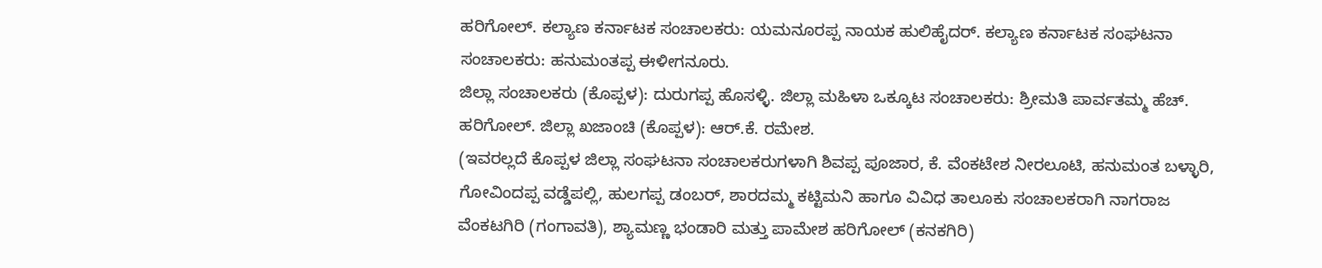ಹರಿಗೋಲ್. ಕಲ್ಯಾಣ ಕರ್ನಾಟಕ ಸಂಚಾಲಕರು: ಯಮನೂರಪ್ಪ ನಾಯಕ ಹುಲಿಹೈದರ್. ಕಲ್ಯಾಣ ಕರ್ನಾಟಕ ಸಂಘಟನಾ ಸಂಚಾಲಕರು: ಹನುಮಂತಪ್ಪ ಈಳೀಗನೂರು.
ಜಿಲ್ಲಾ ಸಂಚಾಲಕರು (ಕೊಪ್ಪಳ): ದುರುಗಪ್ಪ ಹೊಸಳ್ಳಿ. ಜಿಲ್ಲಾ ಮಹಿಳಾ ಒಕ್ಕೂಟ ಸಂಚಾಲಕರು: ಶ್ರೀಮತಿ ಪಾರ್ವತಮ್ಮ ಹೆಚ್. ಹರಿಗೋಲ್. ಜಿಲ್ಲಾ ಖಜಾಂಚಿ (ಕೊಪ್ಪಳ): ಆರ್.ಕೆ. ರಮೇಶ.
(ಇವರಲ್ಲದೆ ಕೊಪ್ಪಳ ಜಿಲ್ಲಾ ಸಂಘಟನಾ ಸಂಚಾಲಕರುಗಳಾಗಿ ಶಿವಪ್ಪ ಪೂಜಾರ, ಕೆ. ವೆಂಕಟೇಶ ನೀರಲೂಟಿ, ಹನುಮಂತ ಬಳ್ಳಾರಿ, ಗೋವಿಂದಪ್ಪ ವಡ್ಡೆಪಲ್ಲಿ, ಹುಲಗಪ್ಪ ಡಂಬರ್, ಶಾರದಮ್ಮ ಕಟ್ಟಿಮನಿ ಹಾಗೂ ವಿವಿಧ ತಾಲೂಕು ಸಂಚಾಲಕರಾಗಿ ನಾಗರಾಜ ವೆಂಕಟಗಿರಿ (ಗಂಗಾವತಿ), ಶ್ಯಾಮಣ್ಣ ಭಂಡಾರಿ ಮತ್ತು ಪಾಮೇಶ ಹರಿಗೋಲ್ (ಕನಕಗಿರಿ)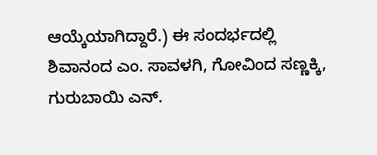ಆಯ್ಕೆಯಾಗಿದ್ದಾರೆ.) ಈ ಸಂದರ್ಭದಲ್ಲಿ ಶಿವಾನಂದ ಎಂ. ಸಾವಳಗಿ, ಗೋವಿಂದ ಸಣ್ಣಕ್ಕಿ, ಗುರುಬಾಯಿ ಎನ್.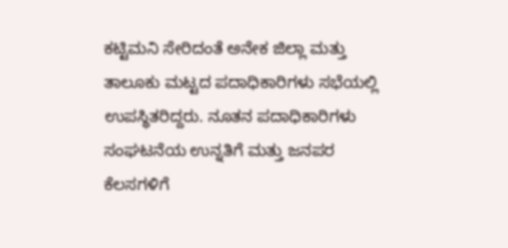ಕಟ್ಟಿಮನಿ ಸೇರಿದಂತೆ ಅನೇಕ ಜಿಲ್ಲಾ ಮತ್ತು ತಾಲೂಕು ಮಟ್ಟದ ಪದಾಧಿಕಾರಿಗಳು ಸಭೆಯಲ್ಲಿ ಉಪಸ್ಥಿತರಿದ್ದರು. ನೂತನ ಪದಾಧಿಕಾರಿಗಳು ಸಂಘಟನೆಯ ಉನ್ನತಿಗೆ ಮತ್ತು ಜನಪರ ಕೆಲಸಗಳಿಗೆ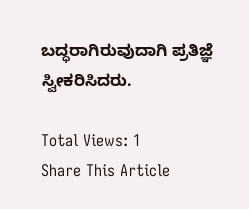ಬದ್ಧರಾಗಿರುವುದಾಗಿ ಪ್ರತಿಜ್ಞೆ ಸ್ವೀಕರಿಸಿದರು.

Total Views: 1
Share This Article